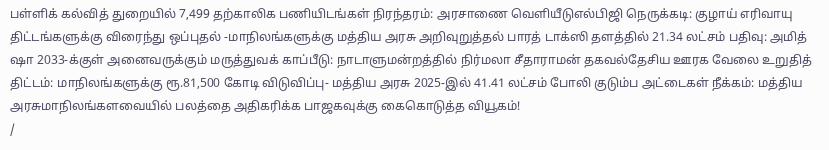பள்ளிக் கல்வித் துறையில் 7,499 தற்காலிக பணியிடங்கள் நிரந்தரம்: அரசாணை வெளியீடுஎல்பிஜி நெருக்கடி: குழாய் எரிவாயு திட்டங்களுக்கு விரைந்து ஒப்புதல் -மாநிலங்களுக்கு மத்திய அரசு அறிவுறுத்தல் பாரத் டாக்ஸி தளத்தில் 21.34 லட்சம் பதிவு: அமித் ஷா 2033-க்குள் அனைவருக்கும் மருத்துவக் காப்பீடு: நாடாளுமன்றத்தில் நிர்மலா சீதாராமன் தகவல்தேசிய ஊரக வேலை உறுதித் திட்டம்: மாநிலங்களுக்கு ரூ.81,500 கோடி விடுவிப்பு- மத்திய அரசு 2025-இல் 41.41 லட்சம் போலி குடும்ப அட்டைகள் நீக்கம்: மத்திய அரசுமாநிலங்களவையில் பலத்தை அதிகரிக்க பாஜகவுக்கு கைகொடுத்த வியூகம்!
/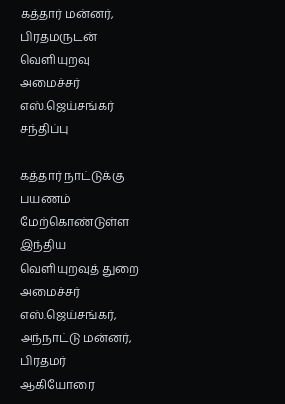கத்தார் மன்னர், பிரதமருடன் வெளியுறவு அமைச்சர் எஸ்.ஜெய்சங்கர் சந்திப்பு

கத்தார் நாட்டுக்கு பயணம் மேற்கொண்டுள்ள இந்திய வெளியுறவுத் துறை அமைச்சர் எஸ்.ஜெய்சங்கர், அந்நாட்டு மன்னர், பிரதமர் ஆகியோரை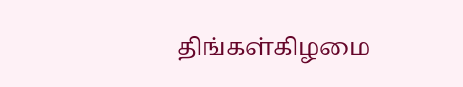திங்கள்கிழமை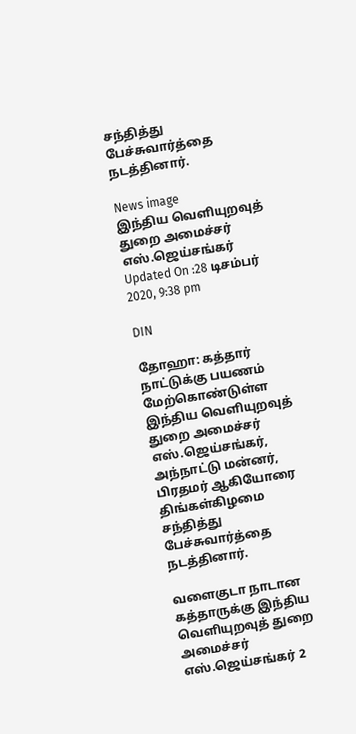சந்தித்து பேச்சுவார்த்தை நடத்தினார்.

News image
இந்திய வெளியுறவுத் துறை அமைச்சர் எஸ்.ஜெய்சங்கர்
Updated On :28 டிசம்பர் 2020, 9:38 pm

DIN

தோஹா: கத்தார் நாட்டுக்கு பயணம் மேற்கொண்டுள்ள இந்திய வெளியுறவுத் துறை அமைச்சர் எஸ்.ஜெய்சங்கர், அந்நாட்டு மன்னர், பிரதமர் ஆகியோரை திங்கள்கிழமை சந்தித்து பேச்சுவார்த்தை நடத்தினார்.

வளைகுடா நாடான கத்தாருக்கு இந்திய வெளியுறவுத் துறை அமைச்சர் எஸ்.ஜெய்சங்கர் 2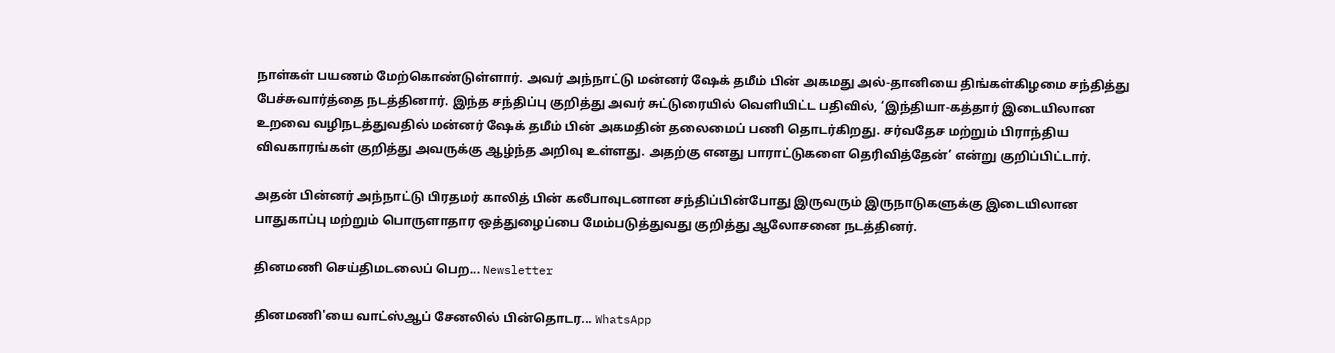நாள்கள் பயணம் மேற்கொண்டுள்ளார். அவர் அந்நாட்டு மன்னர் ஷேக் தமீம் பின் அகமது அல்-தானியை திங்கள்கிழமை சந்தித்து பேச்சுவார்த்தை நடத்தினார். இந்த சந்திப்பு குறித்து அவர் சுட்டுரையில் வெளியிட்ட பதிவில், ‘இந்தியா-கத்தார் இடையிலான உறவை வழிநடத்துவதில் மன்னர் ஷேக் தமீம் பின் அகமதின் தலைமைப் பணி தொடர்கிறது. சர்வதேச மற்றும் பிராந்திய விவகாரங்கள் குறித்து அவருக்கு ஆழ்ந்த அறிவு உள்ளது. அதற்கு எனது பாராட்டுகளை தெரிவித்தேன்’ என்று குறிப்பிட்டார்.

அதன் பின்னர் அந்நாட்டு பிரதமர் காலித் பின் கலீபாவுடனான சந்திப்பின்போது இருவரும் இருநாடுகளுக்கு இடையிலான பாதுகாப்பு மற்றும் பொருளாதார ஒத்துழைப்பை மேம்படுத்துவது குறித்து ஆலோசனை நடத்தினர்.

தினமணி செய்திமடலைப் பெற... Newsletter

தினமணி'யை வாட்ஸ்ஆப் சேனலில் பின்தொடர... WhatsApp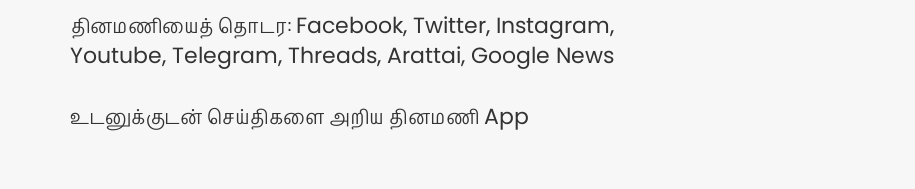தினமணியைத் தொடர: Facebook, Twitter, Instagram, Youtube, Telegram, Threads, Arattai, Google News

உடனுக்குடன் செய்திகளை அறிய தினமணி App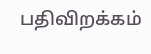பதிவிறக்கம்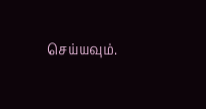செய்யவும்.